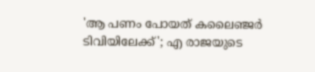'ആ പണം പോയത് കലൈഞ്ജര്‍ ടിവിയിലേക്ക്'; എ രാജയുടെ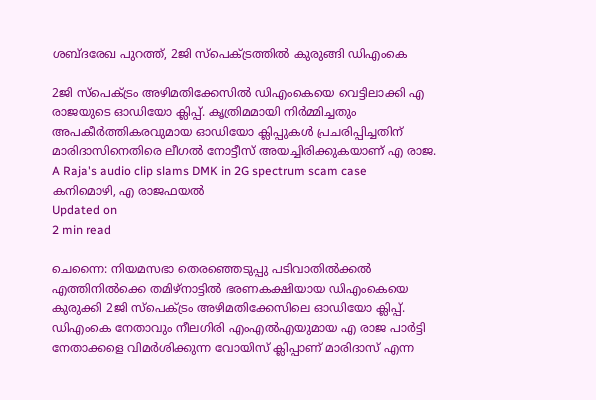ശബ്ദരേഖ പുറത്ത്, 2ജി സ്‌പെക്ട്രത്തില്‍ കുരുങ്ങി ഡിഎംകെ

2ജി സ്‌പെക്ട്രം അഴിമതിക്കേസില്‍ ഡിഎംകെയെ വെട്ടിലാക്കി എ രാജയുടെ ഓഡിയോ ക്ലിപ്പ്. കൃത്രിമമായി നിര്‍മ്മിച്ചതും അപകീര്‍ത്തികരവുമായ ഓഡിയോ ക്ലിപ്പുകള്‍ പ്രചരിപ്പിച്ചതിന് മാരിദാസിനെതിരെ ലീഗൽ നോട്ടീസ് അയച്ചിരിക്കുകയാണ് എ രാജ.
A Raja's audio clip slams DMK in 2G spectrum scam case
കനിമൊഴി, എ രാജഫയല്‍
Updated on
2 min read

ചെന്നൈ: നിയമസഭാ തെരഞ്ഞെടുപ്പു പടിവാതില്‍ക്കല്‍ എത്തിനില്‍ക്കെ തമിഴ്നാട്ടില്‍ ഭരണകക്ഷിയായ ഡിഎംകെയെ കുരുക്കി 2ജി സ്‌പെക്ട്രം അഴിമതിക്കേസിലെ ഓഡിയോ ക്ലിപ്പ്. ഡിഎംകെ നേതാവും നീലഗിരി എംഎല്‍എയുമായ എ രാജ പാര്‍ട്ടി നേതാക്കളെ വിമര്‍ശിക്കുന്ന വോയിസ് ക്ലിപ്പാണ് മാരിദാസ് എന്ന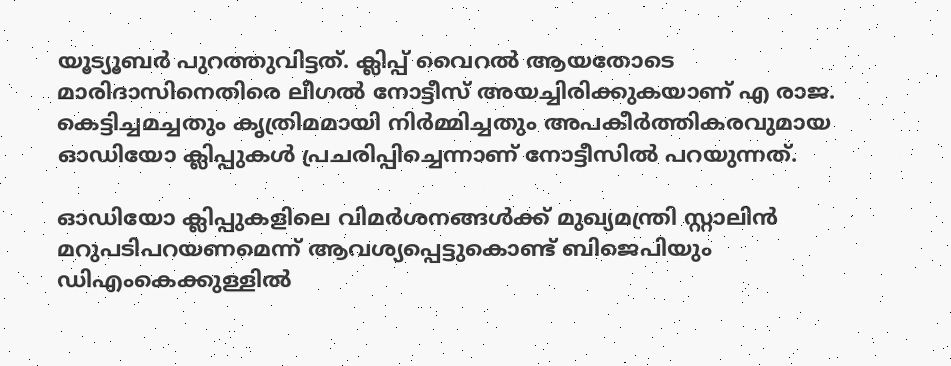യൂട്യൂബര്‍ പുറത്തുവിട്ടത്. ക്ലിപ്പ് വൈറല്‍ ആയതോടെ മാരിദാസിനെതിരെ ലീഗൽ നോട്ടീസ് അയച്ചിരിക്കുകയാണ് എ രാജ. കെട്ടിച്ചമച്ചതും കൃത്രിമമായി നിര്‍മ്മിച്ചതും അപകീര്‍ത്തികരവുമായ ഓഡിയോ ക്ലിപ്പുകള്‍ പ്രചരിപ്പിച്ചെന്നാണ് നോട്ടീസില്‍ പറയുന്നത്.

ഓഡിയോ ക്ലിപ്പുകളിലെ വിമര്‍ശനങ്ങള്‍ക്ക് മുഖ്യമന്ത്രി സ്റ്റാലിന്‍ മറുപടിപറയണമെന്ന് ആവശ്യപ്പെട്ടുകൊണ്ട് ബിജെപിയും ഡിഎംകെക്കുള്ളില്‍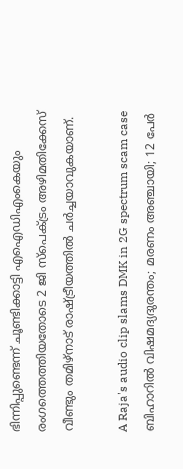ഭിന്നിപ്പുണ്ടെന്ന് ചൂണ്ടിക്കാട്ടി എഐഡിഎംകെയും രംഗത്തെത്തിയതോടെ 2 ജി സ്‌പെക്ട്രം അഴിമതിക്കേസ് വീണ്ടും തമിഴ്‌നാട് രാഷ്ട്രീയത്തില്‍ ചര്‍ച്ചയാവുകയാണ്.

A Raja's audio clip slams DMK in 2G spectrum scam case
ബിഹാറില്‍ വിഷമദ്യദുരന്തം; മരണം അഞ്ചായി; 12 പേര്‍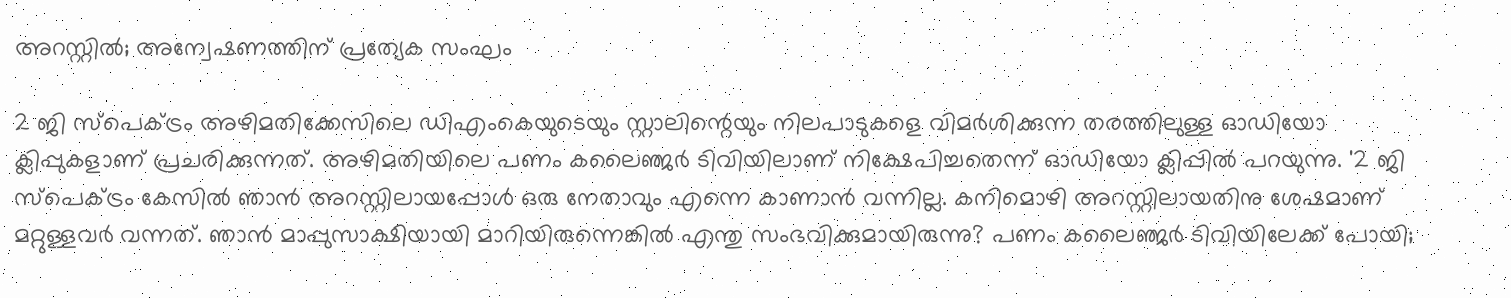അറസ്റ്റില്‍; അന്വേഷണത്തിന് പ്രത്യേക സംഘം

2 ജി സ്‌പെക്ട്രം അഴിമതിക്കേസിലെ ഡിഎംകെയുടെയും സ്റ്റാലിന്റെയും നിലപാടുകളെ വിമര്‍ശിക്കുന്ന തരത്തിലുള്ള ഓഡിയോ ക്ലിപ്പുകളാണ് പ്രചരിക്കുന്നത്. അഴിമതിയിലെ പണം കലൈഞ്ജര്‍ ടിവിയിലാണ് നിക്ഷേപിച്ചതെന്ന് ഓഡിയോ ക്ലിപ്പില്‍ പറയുന്നു. '2 ജി സ്‌പെക്ട്രം കേസില്‍ ഞാന്‍ അറസ്റ്റിലായപ്പോള്‍ ഒരു നേതാവും എന്നെ കാണാന്‍ വന്നില്ല. കനിമൊഴി അറസ്റ്റിലായതിനു ശേഷമാണ് മറ്റുള്ളവര്‍ വന്നത്. ഞാന്‍ മാപ്പുസാക്ഷിയായി മാറിയിരുന്നെങ്കില്‍ എന്തു സംഭവിക്കുമായിരുന്നു? പണം കലൈഞ്ജര്‍ ടിവിയിലേക്ക് പോയി;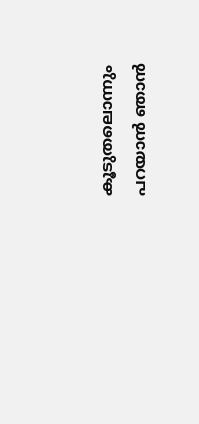കൂടുതലൊന്നും പറയാന്‍ ഞാന്‍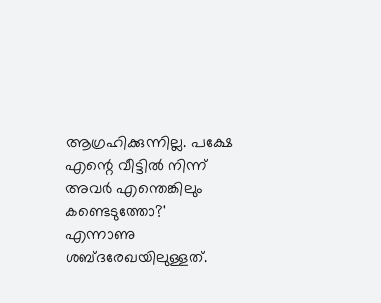ആഗ്രഹിക്കുന്നില്ല. പക്ഷേ എന്റെ വീട്ടില്‍ നിന്ന് അവര്‍ എന്തെങ്കിലും കണ്ടെടുത്തോ?' എന്നാണു ശബ്ദരേഖയിലുള്ളത്.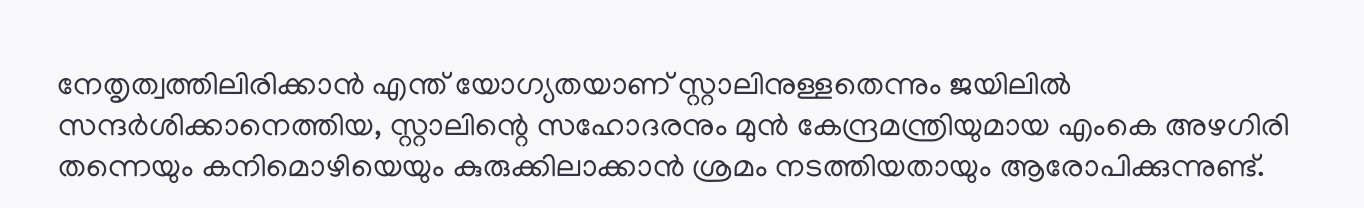നേതൃത്വത്തിലിരിക്കാന്‍ എന്ത് യോഗ്യതയാണ് സ്റ്റാലിനുള്ളതെന്നും ജയിലില്‍ സന്ദര്‍ശിക്കാനെത്തിയ, സ്റ്റാലിന്റെ സഹോദരനും മുന്‍ കേന്ദ്രമന്ത്രിയുമായ എംകെ അഴഗിരി തന്നെയും കനിമൊഴിയെയും കുരുക്കിലാക്കാന്‍ ശ്രമം നടത്തിയതായും ആരോപിക്കുന്നുണ്ട്.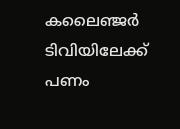കലൈഞ്ജര്‍ ടിവിയിലേക്ക് പണം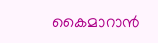കൈമാറാന്‍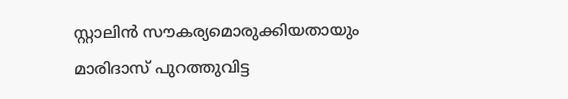സ്റ്റാലിന്‍ സൗകര്യമൊരുക്കിയതായും മാരിദാസ് പുറത്തുവിട്ട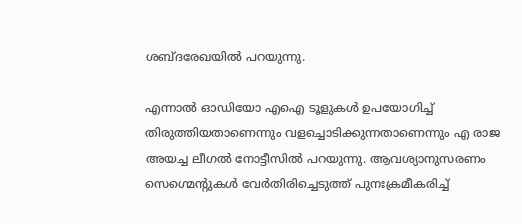ശബ്ദരേഖയില്‍ പറയുന്നു.

എന്നാല്‍ ഓഡിയോ എഐ ടൂളുകള്‍ ഉപയോഗിച്ച് തിരുത്തിയതാണെന്നും വളച്ചൊടിക്കുന്നതാണെന്നും എ രാജ അയച്ച ലീഗല്‍ നോട്ടീസില്‍ പറയുന്നു. ആവശ്യാനുസരണം സെഗ്മെന്റുകള്‍ വേര്‍തിരിച്ചെടുത്ത് പുനഃക്രമീകരിച്ച്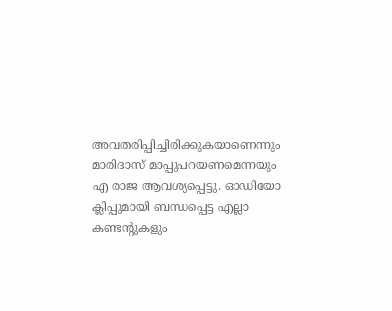അവതരിപ്പിച്ചിരിക്കുകയാണെന്നും മാരിദാസ് മാപ്പുപറയണമെന്നയും എ രാജ ആവശ്യപ്പെട്ടു. ഓഡിയോ ക്ലിപ്പുമായി ബന്ധപ്പെട്ട എല്ലാ കണ്ടന്റുകളും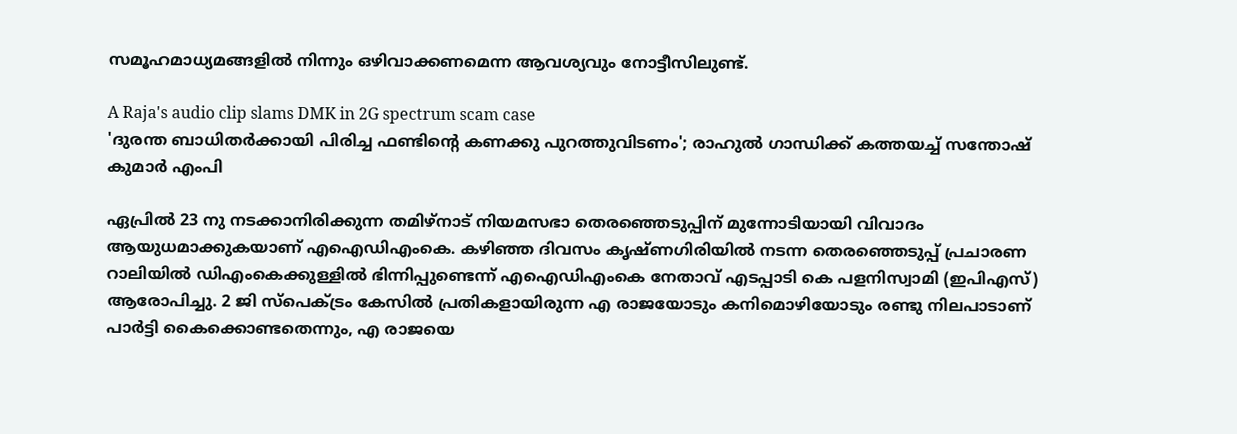സമൂഹമാധ്യമങ്ങളില്‍ നിന്നും ഒഴിവാക്കണമെന്ന ആവശ്യവും നോട്ടീസിലുണ്ട്.

A Raja's audio clip slams DMK in 2G spectrum scam case
'ദുരന്ത ബാധിതര്‍ക്കായി പിരിച്ച ഫണ്ടിന്‍റെ കണക്കു പുറത്തുവിടണം'; രാഹുല്‍ ഗാന്ധിക്ക് കത്തയച്ച് സന്തോഷ് കുമാര്‍ എംപി

ഏപ്രില്‍ 23 നു നടക്കാനിരിക്കുന്ന തമിഴ്‌നാട് നിയമസഭാ തെരഞ്ഞെടുപ്പിന് മുന്നോടിയായി വിവാദം ആയുധമാക്കുകയാണ് എഐഡിഎംകെ. കഴിഞ്ഞ ദിവസം കൃഷ്ണഗിരിയില്‍ നടന്ന തെരഞ്ഞെടുപ്പ് പ്രചാരണ റാലിയില്‍ ഡിഎംകെക്കുള്ളില്‍ ഭിന്നിപ്പുണ്ടെന്ന് എഐഡിഎംകെ നേതാവ് എടപ്പാടി കെ പളനിസ്വാമി (ഇപിഎസ്) ആരോപിച്ചു. 2 ജി സ്‌പെക്ട്രം കേസില്‍ പ്രതികളായിരുന്ന എ രാജയോടും കനിമൊഴിയോടും രണ്ടു നിലപാടാണ് പാര്‍ട്ടി കൈക്കൊണ്ടതെന്നും, എ രാജയെ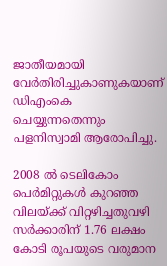ജാതീയമായി വേര്‍തിരിച്ചുകാണുകയാണ് ഡിഎംകെ ചെയ്യുന്നതെന്നും പളനിസ്വാമി ആരോപിച്ചു.

2008 ല്‍ ടെലികോം പെര്‍മിറ്റുകള്‍ കുറഞ്ഞ വിലയ്ക്ക് വിറ്റഴിച്ചതുവഴി സര്‍ക്കാരിന് 1.76 ലക്ഷം കോടി രൂപയുടെ വരുമാന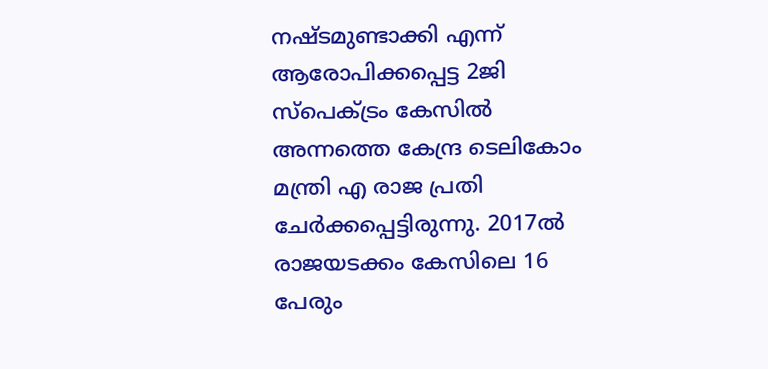നഷ്ടമുണ്ടാക്കി എന്ന് ആരോപിക്കപ്പെട്ട 2ജി സ്‌പെക്ട്രം കേസില്‍ അന്നത്തെ കേന്ദ്ര ടെലികോം മന്ത്രി എ രാജ പ്രതി ചേര്‍ക്കപ്പെട്ടിരുന്നു. 2017ല്‍ രാജയടക്കം കേസിലെ 16 പേരും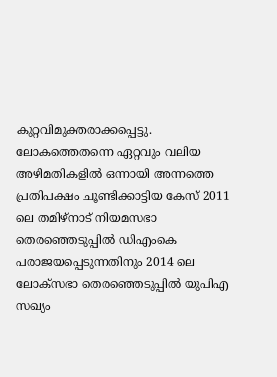കുറ്റവിമുക്തരാക്കപ്പെട്ടു. ലോകത്തെതന്നെ ഏറ്റവും വലിയ അഴിമതികളില്‍ ഒന്നായി അന്നത്തെ പ്രതിപക്ഷം ചൂണ്ടിക്കാട്ടിയ കേസ് 2011 ലെ തമിഴ്‌നാട് നിയമസഭാ തെരഞ്ഞെടുപ്പില്‍ ഡിഎംകെ പരാജയപ്പെടുന്നതിനും 2014 ലെ ലോക്‌സഭാ തെരഞ്ഞെടുപ്പില്‍ യുപിഎ സഖ്യം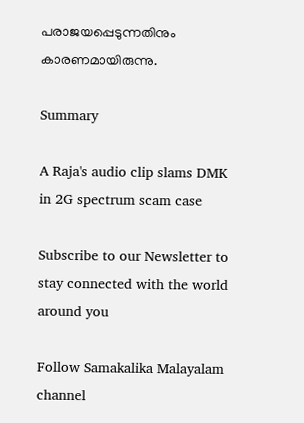പരാജയപ്പെടുന്നതിനും കാരണമായിരുന്നു.

Summary

A Raja's audio clip slams DMK in 2G spectrum scam case

Subscribe to our Newsletter to stay connected with the world around you

Follow Samakalika Malayalam channel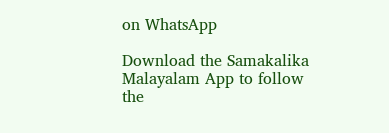on WhatsApp

Download the Samakalika Malayalam App to follow the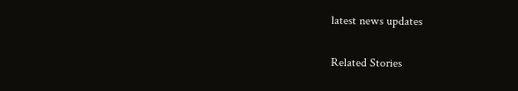latest news updates

Related Stories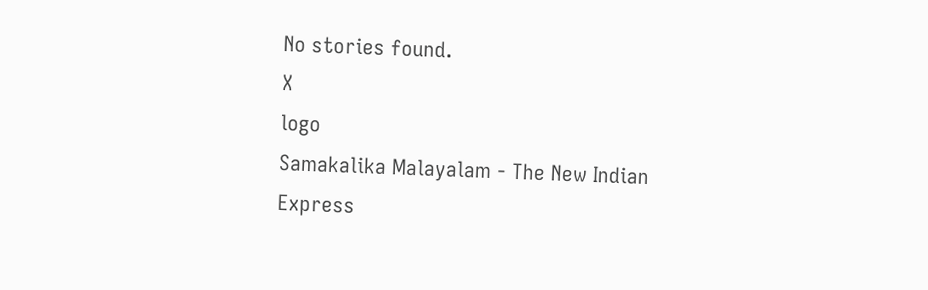No stories found.
X
logo
Samakalika Malayalam - The New Indian Express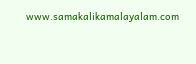www.samakalikamalayalam.com